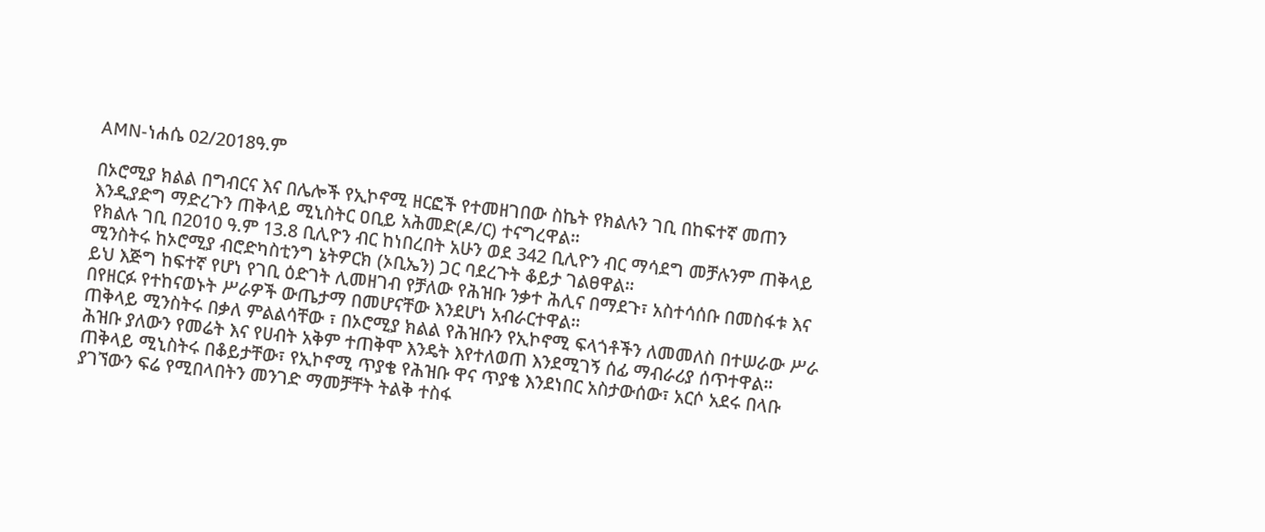AMN-ነሐሴ 02/2018ዓ.ም

በኦሮሚያ ክልል በግብርና እና በሌሎች የኢኮኖሚ ዘርፎች የተመዘገበው ስኬት የክልሉን ገቢ በከፍተኛ መጠን እንዲያድግ ማድረጉን ጠቅላይ ሚኒስትር ዐቢይ አሕመድ(ዶ/ር) ተናግረዋል።
የክልሉ ገቢ በ2010 ዓ.ም 13.8 ቢሊዮን ብር ከነበረበት አሁን ወደ 342 ቢሊዮን ብር ማሳደግ መቻሉንም ጠቅላይ ሚንስትሩ ከኦሮሚያ ብሮድካስቲንግ ኔትዎርክ (ኦቢኤን) ጋር ባደረጉት ቆይታ ገልፀዋል።
ይህ እጅግ ከፍተኛ የሆነ የገቢ ዕድገት ሊመዘገብ የቻለው የሕዝቡ ንቃተ ሕሊና በማደጉ፣ አስተሳሰቡ በመስፋቱ እና በየዘርፉ የተከናወኑት ሥራዎች ውጤታማ በመሆናቸው እንደሆነ አብራርተዋል።
ጠቅላይ ሚንስትሩ በቃለ ምልልሳቸው ፣ በኦሮሚያ ክልል የሕዝቡን የኢኮኖሚ ፍላጎቶችን ለመመለስ በተሠራው ሥራ ሕዝቡ ያለውን የመሬት እና የሀብት አቅም ተጠቅሞ እንዴት እየተለወጠ እንደሚገኝ ሰፊ ማብራሪያ ሰጥተዋል።
ጠቅላይ ሚኒስትሩ በቆይታቸው፣ የኢኮኖሚ ጥያቄ የሕዝቡ ዋና ጥያቄ እንደነበር አስታውሰው፣ አርሶ አደሩ በላቡ ያገኘውን ፍሬ የሚበላበትን መንገድ ማመቻቸት ትልቅ ተስፋ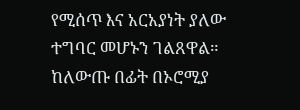የሚሰጥ እና አርአያነት ያለው ተግባር መሆኑን ገልጸዋል።
ከለውጡ በፊት በኦሮሚያ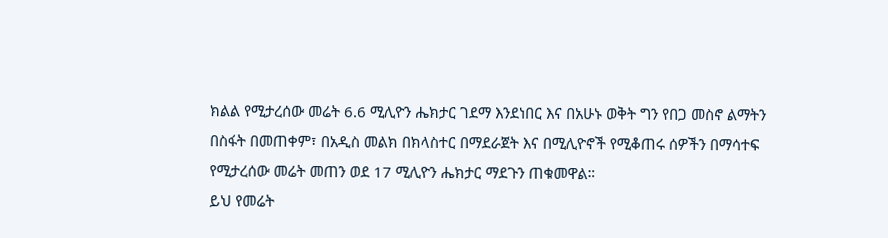ክልል የሚታረሰው መሬት 6.6 ሚሊዮን ሔክታር ገደማ እንደነበር እና በአሁኑ ወቅት ግን የበጋ መስኖ ልማትን በስፋት በመጠቀም፣ በአዲስ መልክ በክላስተር በማደራጀት እና በሚሊዮኖች የሚቆጠሩ ሰዎችን በማሳተፍ የሚታረሰው መሬት መጠን ወደ 17 ሚሊዮን ሔክታር ማደጉን ጠቁመዋል።
ይህ የመሬት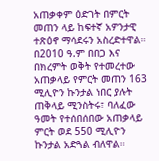አጠቃቀም ዕድገት በምርት መጠን ላይ ከፍተኛ አዎንታዊ ተጽዕኖ ማሳደሩን አስረድተዋል።
በ2010 ዓ.ም በበጋ እና በክረምት ወቅት የተመረተው አጠቃላይ የምርት መጠን 163 ሚሊዮን ኩንታል ነበር ያሉት ጠቅላይ ሚንስትሩ፣ ባለፈው ዓመት የተሰበሰበው አጠቃላይ ምርት ወደ 550 ሚሊዮን ኩንታል አድጓል ብለዋል።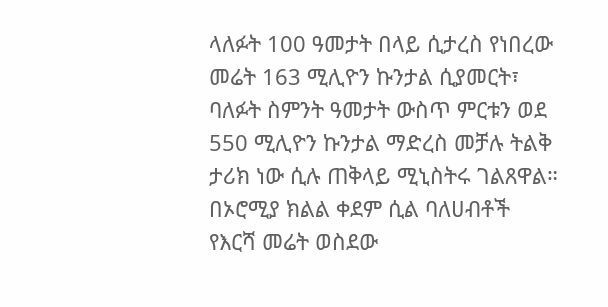ላለፉት 100 ዓመታት በላይ ሲታረስ የነበረው መሬት 163 ሚሊዮን ኩንታል ሲያመርት፣ ባለፉት ስምንት ዓመታት ውስጥ ምርቱን ወደ 550 ሚሊዮን ኩንታል ማድረስ መቻሉ ትልቅ ታሪክ ነው ሲሉ ጠቅላይ ሚኒስትሩ ገልጸዋል።
በኦሮሚያ ክልል ቀደም ሲል ባለሀብቶች የእርሻ መሬት ወስደው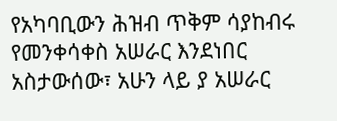የአካባቢውን ሕዝብ ጥቅም ሳያከብሩ የመንቀሳቀስ አሠራር እንደነበር አስታውሰው፣ አሁን ላይ ያ አሠራር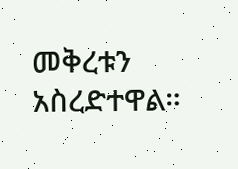መቅረቱን አስረድተዋል።